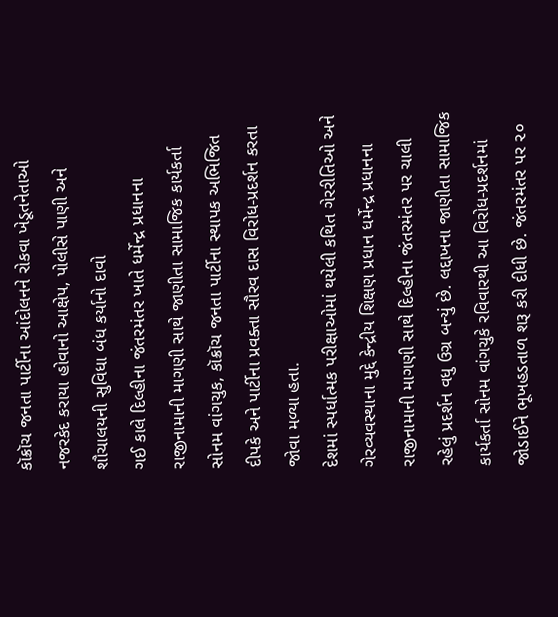કૉક્રૉચ જનતા પાર્ટીના આંદોલનને રોકવા ખેડૂતનેતાઓ નજરકેદ કરાયા હોવાનો આક્ષેપ, પોલીસે પાણી અને શૌચાલયની સુવિધા બંધ કર્યાનો દાવો
ગઈ કાલે દિલ્હીના જંતરમંતર ખાતે ધર્મેન્દ્ર પ્રધાનના રાજીનામાની માગણી સાથે જાણીતા સામાજિક કાર્યકર્તા સોનમ વાંગચુક, કૉક્રૉચ જનતા પાર્ટીના સ્થાપક અભિજિત દીપકે અને પાર્ટીના પ્રવક્તા સૌરવ દાસ વિરોધ-પ્રદર્શન કરતા જોવા મળ્યા હતા.
દેશમાં સ્પર્ધાત્મક પરીક્ષાઓમાં થયેલી કથિત ગેરરીતિઓ અને ગેરવ્યવસ્થાના મુદ્દે કેન્દ્રીય શિક્ષણ પ્રધાન ધર્મેન્દ્ર પ્રધાનના રાજીનામાની માગણી સાથે દિલ્હીના જંતરમંતર પર ચાલી રહેલું પ્રદર્શન વધુ ઉગ્ર બન્યું છે. લદ્દાખના જાણીતા સામાજિક કાર્યકર્તા સોનમ વાંગચુકે રવિવારથી આ વિરોધ-પ્રદર્શનમાં જોડાઈને ભૂખહડતાળ શરૂ કરી દીધી છે. જંતરમંતર પર ૨૦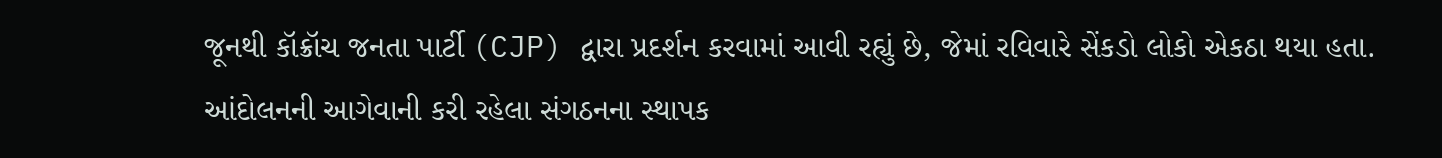જૂનથી કૉક્રૉચ જનતા પાર્ટી (CJP) દ્વારા પ્રદર્શન કરવામાં આવી રહ્યું છે, જેમાં રવિવારે સેંકડો લોકો એકઠા થયા હતા.
આંદોલનની આગેવાની કરી રહેલા સંગઠનના સ્થાપક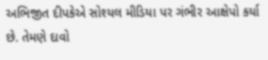અભિજીત દીપકેએ સોશ્યલ મીડિયા પર ગંભીર આક્ષેપો કર્યા છે. તેમણે દાવો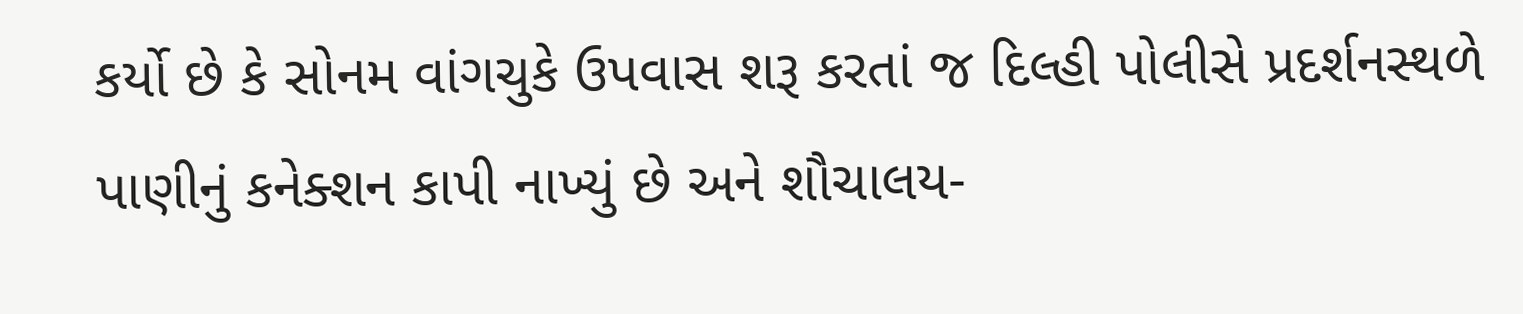કર્યો છે કે સોનમ વાંગચુકે ઉપવાસ શરૂ કરતાં જ દિલ્હી પોલીસે પ્રદર્શનસ્થળે પાણીનું કનેક્શન કાપી નાખ્યું છે અને શૌચાલય-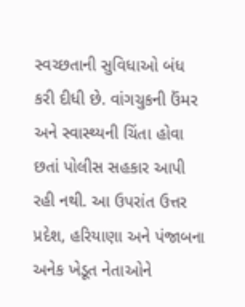સ્વચ્છતાની સુવિધાઓ બંધ કરી દીધી છે. વાંગચુકની ઉંમર અને સ્વાસ્થ્યની ચિંતા હોવા છતાં પોલીસ સહકાર આપી રહી નથી. આ ઉપરાંત ઉત્તર પ્રદેશ, હરિયાણા અને પંજાબના અનેક ખેડૂત નેતાઓને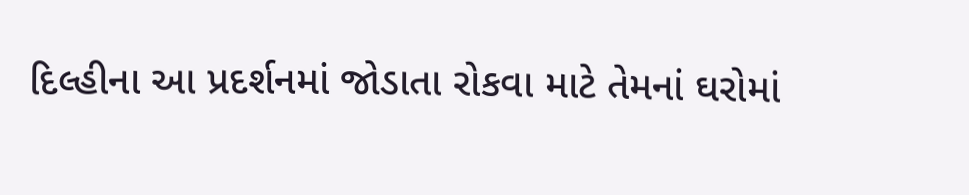દિલ્હીના આ પ્રદર્શનમાં જોડાતા રોકવા માટે તેમનાં ઘરોમાં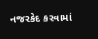નજરકેદ કરવામાં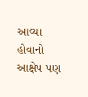આવ્યા હોવાનો આક્ષેપ પણ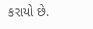કરાયો છે.